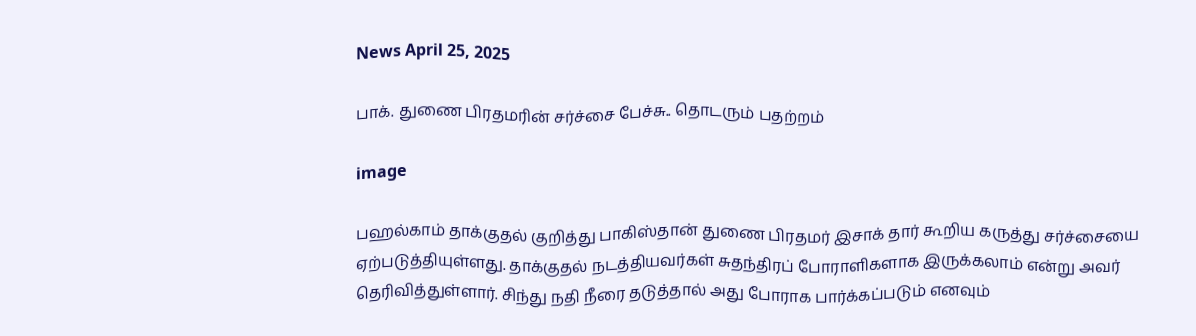News April 25, 2025

பாக். துணை பிரதமரின் சர்ச்சை பேச்சு.. தொடரும் பதற்றம்

image

பஹல்காம் தாக்குதல் குறித்து பாகிஸ்தான் துணை பிரதமர் இசாக் தார் கூறிய கருத்து சர்ச்சையை ஏற்படுத்தியுள்ளது. தாக்குதல் நடத்தியவர்கள் சுதந்திரப் போராளிகளாக இருக்கலாம் என்று அவர் தெரிவித்துள்ளார். சிந்து நதி நீரை தடுத்தால் அது போராக பார்க்கப்படும் எனவும்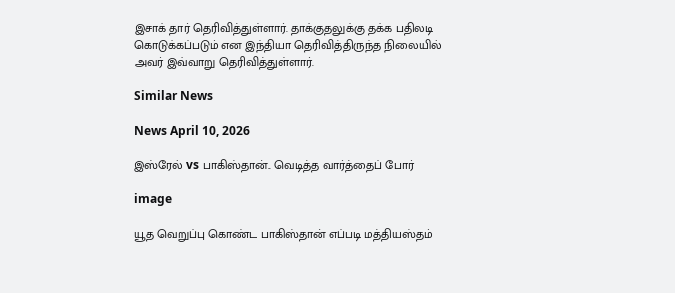இசாக் தார் தெரிவித்துள்ளார். தாக்குதலுக்கு தக்க பதிலடி கொடுக்கப்படும் என இந்தியா தெரிவித்திருந்த நிலையில் அவர் இவ்வாறு தெரிவித்துள்ளார்.

Similar News

News April 10, 2026

இஸ்ரேல் vs பாகிஸ்தான்.. வெடித்த வார்த்தைப் போர்

image

யூத வெறுப்பு கொண்ட பாகிஸ்தான் எப்படி மத்தியஸ்தம்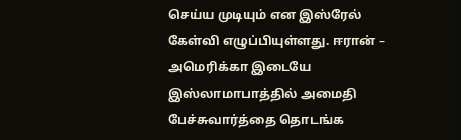செய்ய முடியும் என இஸ்ரேல் கேள்வி எழுப்பியுள்ளது. ஈரான் – அமெரிக்கா இடையே இஸ்லாமாபாத்தில் அமைதி பேச்சுவார்த்தை தொடங்க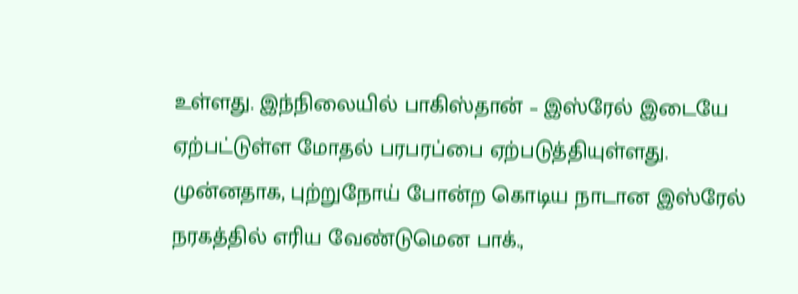உள்ளது. இந்நிலையில் பாகிஸ்தான் – இஸ்ரேல் இடையே ஏற்பட்டுள்ள மோதல் பரபரப்பை ஏற்படுத்தியுள்ளது. முன்னதாக, புற்றுநோய் போன்ற கொடிய நாடான இஸ்ரேல் நரகத்தில் எரிய வேண்டுமென பாக்.,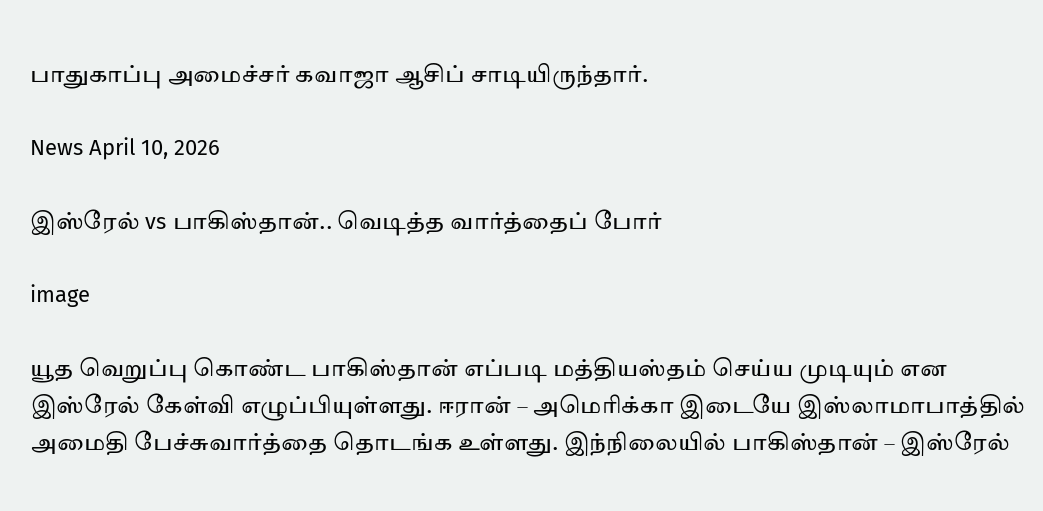பாதுகாப்பு அமைச்சர் கவாஜா ஆசிப் சாடியிருந்தார்.

News April 10, 2026

இஸ்ரேல் vs பாகிஸ்தான்.. வெடித்த வார்த்தைப் போர்

image

யூத வெறுப்பு கொண்ட பாகிஸ்தான் எப்படி மத்தியஸ்தம் செய்ய முடியும் என இஸ்ரேல் கேள்வி எழுப்பியுள்ளது. ஈரான் – அமெரிக்கா இடையே இஸ்லாமாபாத்தில் அமைதி பேச்சுவார்த்தை தொடங்க உள்ளது. இந்நிலையில் பாகிஸ்தான் – இஸ்ரேல்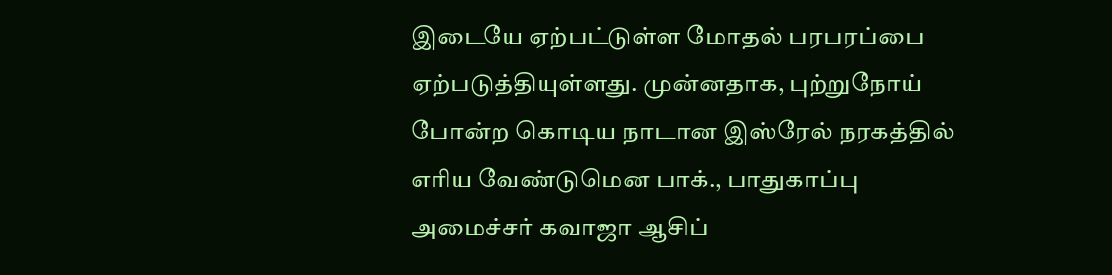இடையே ஏற்பட்டுள்ள மோதல் பரபரப்பை ஏற்படுத்தியுள்ளது. முன்னதாக, புற்றுநோய் போன்ற கொடிய நாடான இஸ்ரேல் நரகத்தில் எரிய வேண்டுமென பாக்., பாதுகாப்பு அமைச்சர் கவாஜா ஆசிப்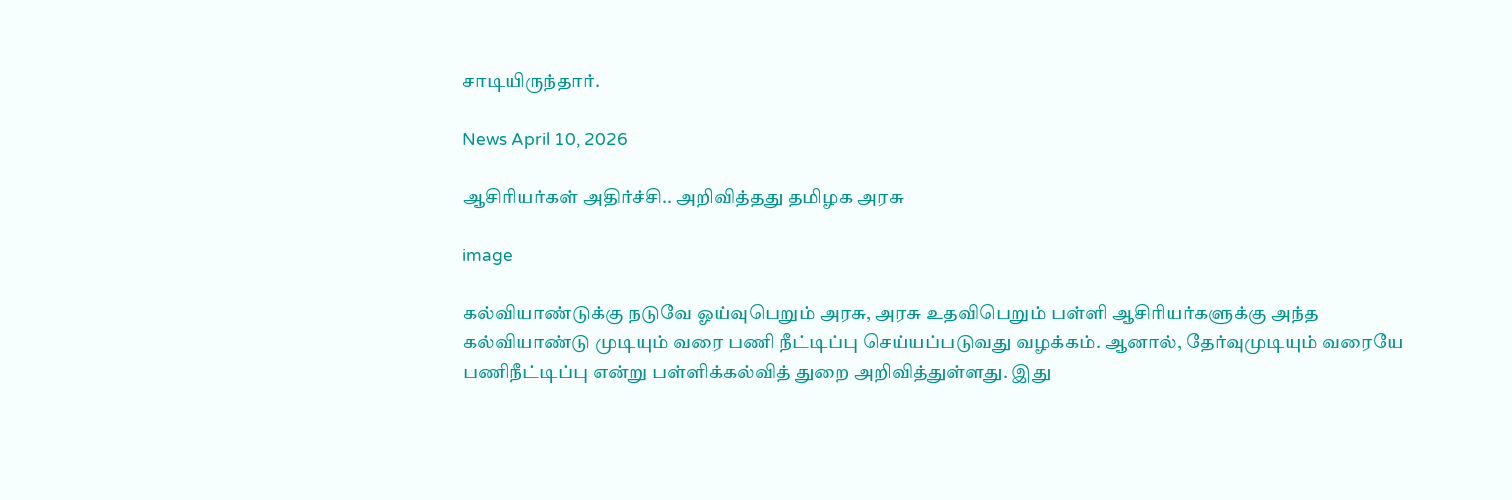சாடியிருந்தார்.

News April 10, 2026

ஆசிரியர்கள் அதிர்ச்சி.. அறிவித்தது தமிழக அரசு

image

கல்வியாண்டுக்கு நடுவே ஓய்வுபெறும் அரசு, அரசு உதவிபெறும் பள்ளி ஆசிரியர்களுக்கு அந்த கல்வியாண்டு முடியும் வரை பணி நீட்டிப்பு செய்யப்படுவது வழக்கம். ஆனால், தேர்வுமுடியும் வரையே பணிநீட்டிப்பு என்று பள்ளிக்கல்வித் துறை அறிவித்துள்ளது. இது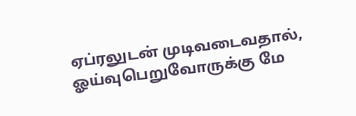ஏப்ரலுடன் முடிவடைவதால், ஓய்வுபெறுவோருக்கு மே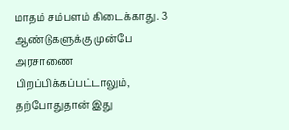மாதம் சம்பளம் கிடைக்காது. 3 ஆண்டுகளுக்கு முன்பே அரசாணை பிறப்பிக்கப்பட்டாலும், தற்போதுதான் இது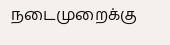நடைமுறைக்கு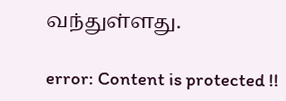வந்துள்ளது.

error: Content is protected !!